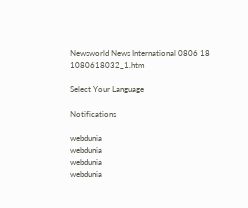Newsworld News International 0806 18 1080618032_1.htm

Select Your Language

Notifications

webdunia
webdunia
webdunia
webdunia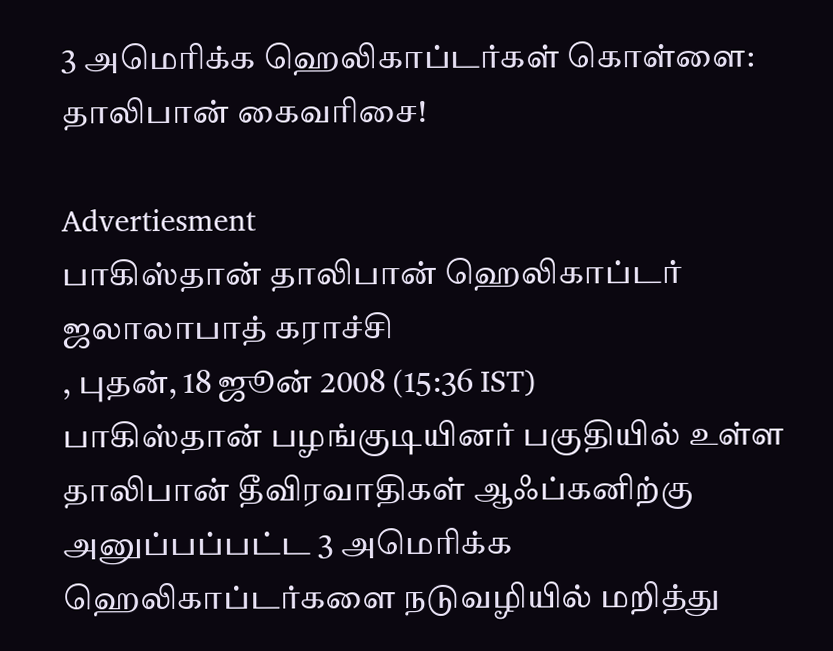3 அமெரிக்க ஹெலிகாப்டர்க‌ள் கொள்ளை: தா‌லிபா‌ன் கைவ‌ரிசை!

Advertiesment
பாகிஸ்தான் தாலிபான் ஹெலிகாப்டர் ஜலாலாபாத் கராச்சி
, புதன், 18 ஜூன் 2008 (15:36 IST)
பாகிஸ்தான் பழங்குடியினர் பகுதியில் உள்ள தாலிபான் தீவிரவாதிகள் ஆஃப்கனிற்கு அனுப்பப்பட்ட 3 அமெரிக்க ஹெலிகாப்டர்களை நடுவழியில் மறித்து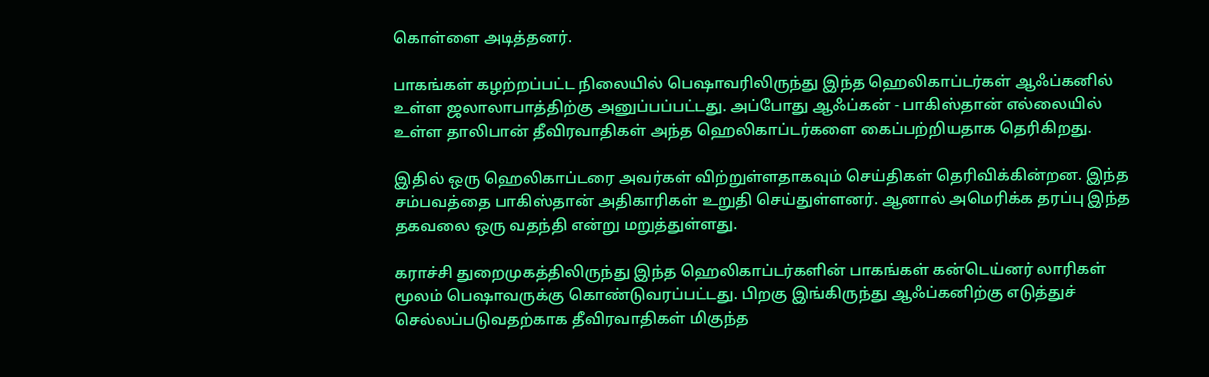கொள்ளை அடித்தனர்.

பாகங்கள் கழற்றப்பட்ட நிலையில் பெஷாவரிலிருந்து இந்த ஹெலிகாப்டர்கள் ஆஃப்கனில் உள்ள ஜலாலாபாத்திற்கு அனுப்பப்பட்டது. அப்போது ஆஃப்கன் - பா‌கி‌ஸ்தா‌ன் எல்லையில் உள்ள தாலிபான் தீவிரவாதிகள் அந்த ஹெலிகாப்டர்களை கைப்பற்றியதாக தெரிகிறது.

இதில் ஒரு ஹெலிகாப்டரை அவர்கள் விற்றுள்ளதாகவும் செய்திகள் தெரிவிக்கின்றன. இந்த சம்பவத்தை பாகிஸ்தான் அதிகாரிகள் உறுதி செய்துள்ளனர். ஆனால் அமெரிக்க தரப்‌பு இந்த தகவலை ஒரு வதந்தி என்று மறுத்துள்ளது.

கராச்சி துறைமுகத்திலிருந்து இந்த ஹெலிகாப்டர்களின் பாகங்கள் கன்டெய்னர் லாரிகள் மூலம் பெஷாவருக்கு கொண்டுவரப்பட்டது. பிறகு இங்கிருந்து ஆஃ‌ப்கனிற்கு எடுத்துச் செல்லப்படுவதற்காக தீவிரவாதிகள் மிகுந்த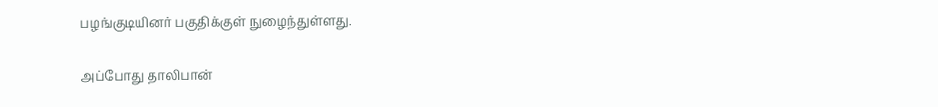பழங்குடியினர் பகுதிக்குள் நுழைந்துள்ளது.

அப்போது தாலிபான்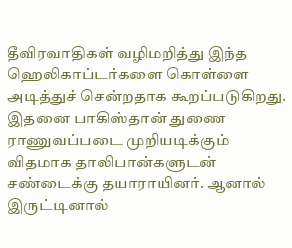தீவிரவாதிகள் வழிமறித்து இந்த ஹெலிகாப்டர்களை கொள்ளை அடித்துச் சென்றதாக கூறப்படுகிறது. இதனை பாகிஸ்தான் துணை ராணுவப்படை முறியடிக்கும் விதமாக தாலிபான்களுடன் சண்டைக்கு தயாராயினர். ஆனால் இருட்டினால்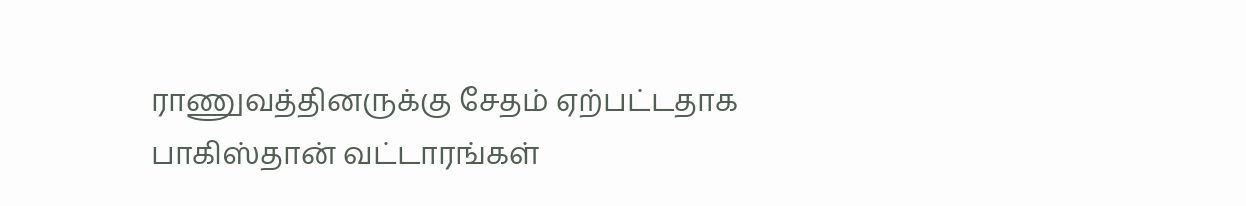ராணுவத்தினருக்கு சேதம் ஏற்பட்டதாக பா‌கி‌ஸ்தா‌ன் வட்டாரங்கள்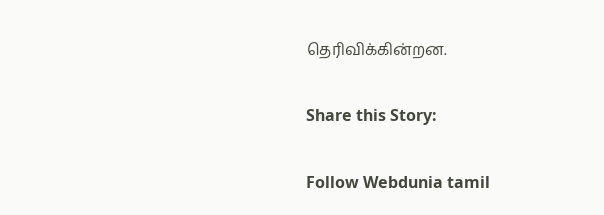தெரிவிக்கின்றன.

Share this Story:

Follow Webdunia tamil